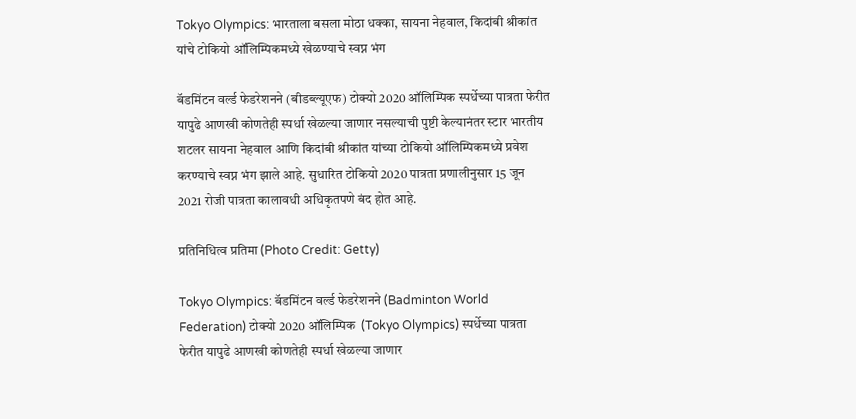Tokyo Olympics: भारताला बसला मोठा धक्का, सायना नेहवाल, किदांबी श्रीकांत यांचे टोकियो ऑलिम्पिकमध्ये खेळण्याचे स्वप्न भंग

बॅडमिंटन वर्ल्ड फेडरेशनने (बीडब्ल्यूएफ) टोक्यो 2020 ऑलिम्पिक स्पर्धेच्या पात्रता फेरीत यापुढे आणखी कोणतेही स्पर्धा खेळल्या जाणार नसल्याची पुष्टी केल्यानंतर स्टार भारतीय शटलर सायना नेहवाल आणि किदांबी श्रीकांत यांच्या टोकियो ऑलिम्पिकमध्ये प्रवेश करण्याचे स्वप्न भंग झाले आहे. सुधारित टोकियो 2020 पात्रता प्रणालीनुसार 15 जून 2021 रोजी पात्रता कालावधी अधिकृतपणे बंद होत आहे.

प्रतिनिधित्व प्रतिमा (Photo Credit: Getty)

Tokyo Olympics: बॅडमिंटन वर्ल्ड फेडरेशनने (Badminton World Federation) टोक्यो 2020 ऑलिम्पिक  (Tokyo Olympics) स्पर्धेच्या पात्रता फेरीत यापुढे आणखी कोणतेही स्पर्धा खेळल्या जाणार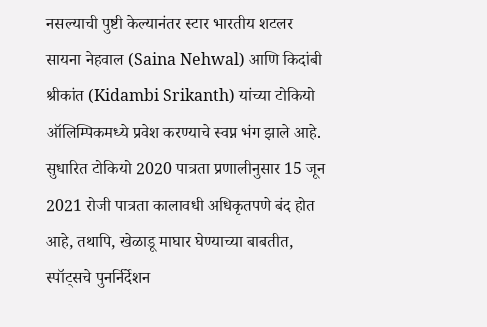नसल्याची पुष्टी केल्यानंतर स्टार भारतीय शटलर सायना नेहवाल (Saina Nehwal) आणि किदांबी श्रीकांत (Kidambi Srikanth) यांच्या टोकियो ऑलिम्पिकमध्ये प्रवेश करण्याचे स्वप्न भंग झाले आहे. सुधारित टोकियो 2020 पात्रता प्रणालीनुसार 15 जून 2021 रोजी पात्रता कालावधी अधिकृतपणे बंद होत आहे, तथापि, खेळाडू माघार घेण्याच्या बाबतीत, स्पॉट्सचे पुनर्निर्देशन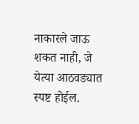नाकारले जाऊ शकत नाही, जे येत्या आठवड्यात स्पष्ट होईल.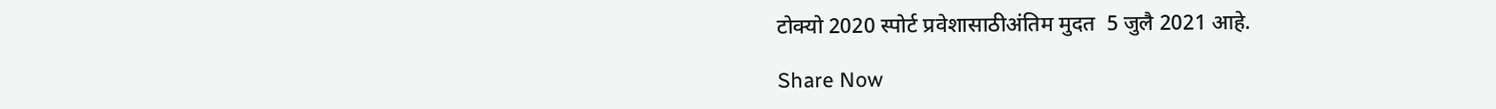टोक्यो 2020 स्पोर्ट प्रवेशासाठीअंतिम मुदत  5 जुलै 2021 आहे.

Share Now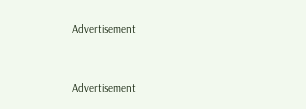Advertisement


Advertisement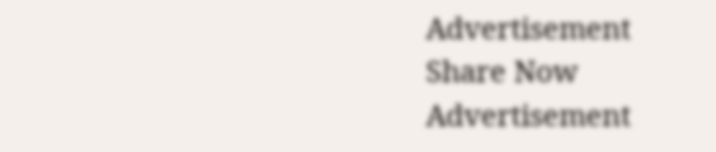Advertisement
Share Now
Advertisement